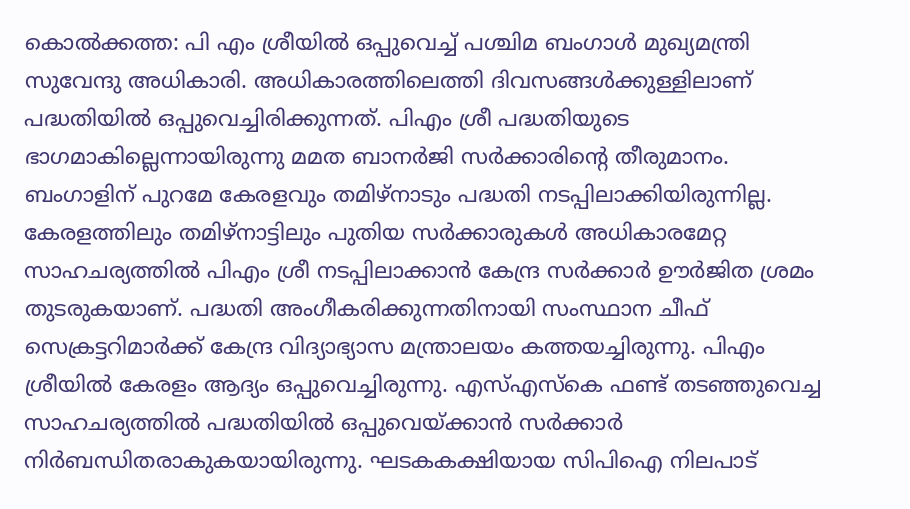കൊൽക്കത്ത: പി എം ശ്രീയിൽ ഒപ്പുവെച്ച് പശ്ചിമ ബംഗാൾ മുഖ്യമന്ത്രി സുവേന്ദു അധികാരി. അധികാരത്തിലെത്തി ദിവസങ്ങൾക്കുള്ളിലാണ് പദ്ധതിയിൽ ഒപ്പുവെച്ചിരിക്കുന്നത്. പിഎം ശ്രീ പദ്ധതിയുടെ ഭാഗമാകില്ലെന്നായിരുന്നു മമത ബാനർജി സർക്കാരിൻ്റെ തീരുമാനം. ബംഗാളിന് പുറമേ കേരളവും തമിഴ്നാടും പദ്ധതി നടപ്പിലാക്കിയിരുന്നില്ല.
കേരളത്തിലും തമിഴ്നാട്ടിലും പുതിയ സർക്കാരുകൾ അധികാരമേറ്റ സാഹചര്യത്തിൽ പിഎം ശ്രീ നടപ്പിലാക്കാൻ കേന്ദ്ര സർക്കാർ ഊർജിത ശ്രമം തുടരുകയാണ്. പദ്ധതി അംഗീകരിക്കുന്നതിനായി സംസ്ഥാന ചീഫ് സെക്രട്ടറിമാർക്ക് കേന്ദ്ര വിദ്യാഭ്യാസ മന്ത്രാലയം കത്തയച്ചിരുന്നു. പിഎം ശ്രീയിൽ കേരളം ആദ്യം ഒപ്പുവെച്ചിരുന്നു. എസ്എസ്കെ ഫണ്ട് തടഞ്ഞുവെച്ച സാഹചര്യത്തിൽ പദ്ധതിയിൽ ഒപ്പുവെയ്ക്കാൻ സർക്കാർ നിർബന്ധിതരാകുകയായിരുന്നു. ഘടകകക്ഷിയായ സിപിഐ നിലപാട്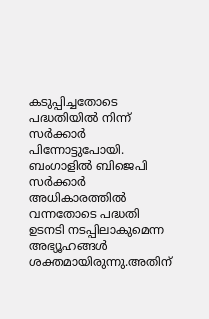കടുപ്പിച്ചതോടെ പദ്ധതിയിൽ നിന്ന് സർക്കാർ പിന്നോട്ടുപോയി. ബംഗാളിൽ ബിജെപി സർക്കാർ അധികാരത്തിൽ വന്നതോടെ പദ്ധതി ഉടനടി നടപ്പിലാകുമെന്ന അഭ്യൂഹങ്ങൾ ശക്തമായിരുന്നു.അതിന്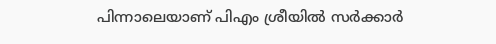പിന്നാലെയാണ് പിഎം ശ്രീയിൽ സർക്കാർ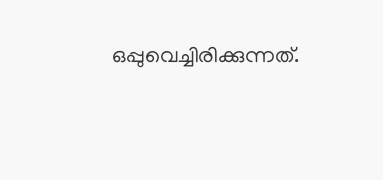ഒപ്പുവെച്ചിരിക്കുന്നത്.